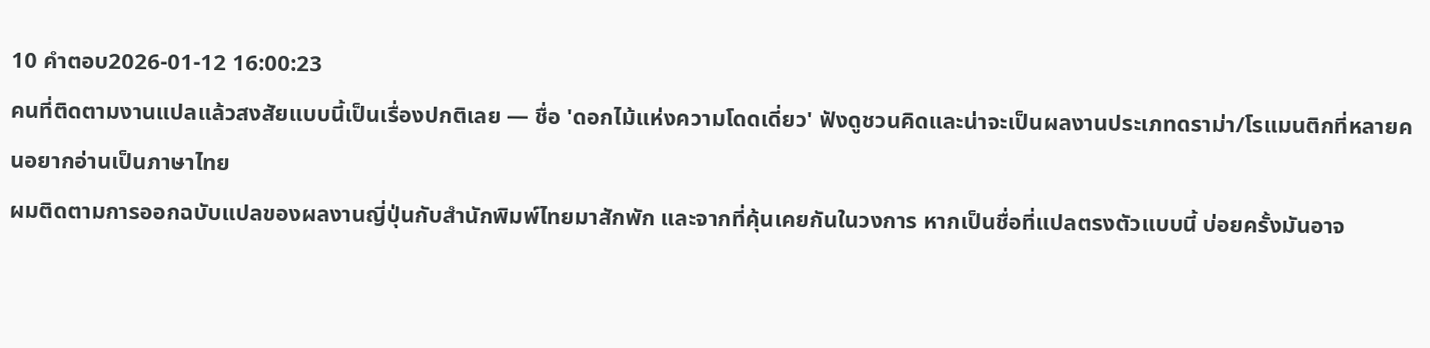10 คำตอบ2026-01-12 16:00:23
คนที่ติดตามงานแปลแล้วสงสัยแบบนี้เป็นเรื่องปกติเลย — ชื่อ 'ดอกไม้แห่งความโดดเดี่ยว' ฟังดูชวนคิดและน่าจะเป็นผลงานประเภทดราม่า/โรแมนติกที่หลายคนอยากอ่านเป็นภาษาไทย
ผมติดตามการออกฉบับแปลของผลงานญี่ปุ่นกับสำนักพิมพ์ไทยมาสักพัก และจากที่คุ้นเคยกันในวงการ หากเป็นชื่อที่แปลตรงตัวแบบนี้ บ่อยครั้งมันอาจ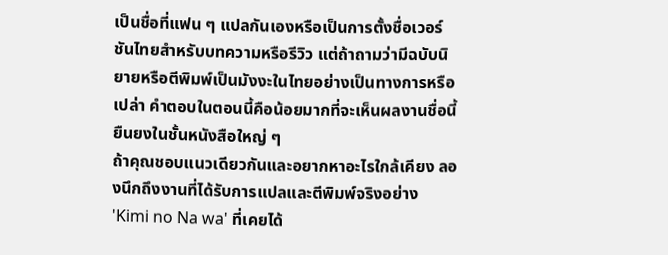เป็นชื่อที่แฟน ๆ แปลกันเองหรือเป็นการตั้งชื่อเวอร์ชันไทยสำหรับบทความหรือรีวิว แต่ถ้าถามว่ามีฉบับนิยายหรือตีพิมพ์เป็นมังงะในไทยอย่างเป็นทางการหรือเปล่า คำตอบในตอนนี้คือน้อยมากที่จะเห็นผลงานชื่อนี้ยืนยงในชั้นหนังสือใหญ่ ๆ
ถ้าคุณชอบแนวเดียวกันและอยากหาอะไรใกล้เคียง ลองนึกถึงงานที่ได้รับการแปลและตีพิมพ์จริงอย่าง 'Kimi no Na wa' ที่เคยได้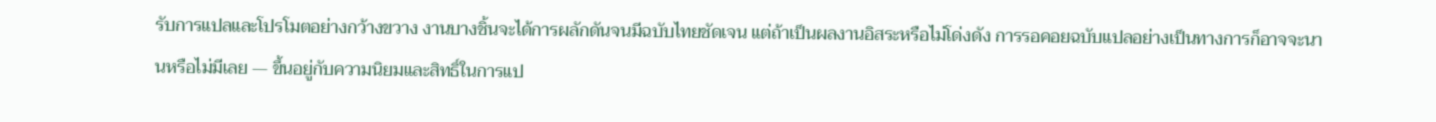รับการแปลและโปรโมตอย่างกว้างขวาง งานบางชิ้นจะได้การผลักดันจนมีฉบับไทยชัดเจน แต่ถ้าเป็นผลงานอิสระหรือไม่โด่งดัง การรอคอยฉบับแปลอย่างเป็นทางการก็อาจจะนานหรือไม่มีเลย — ขึ้นอยู่กับความนิยมและสิทธิ์ในการแป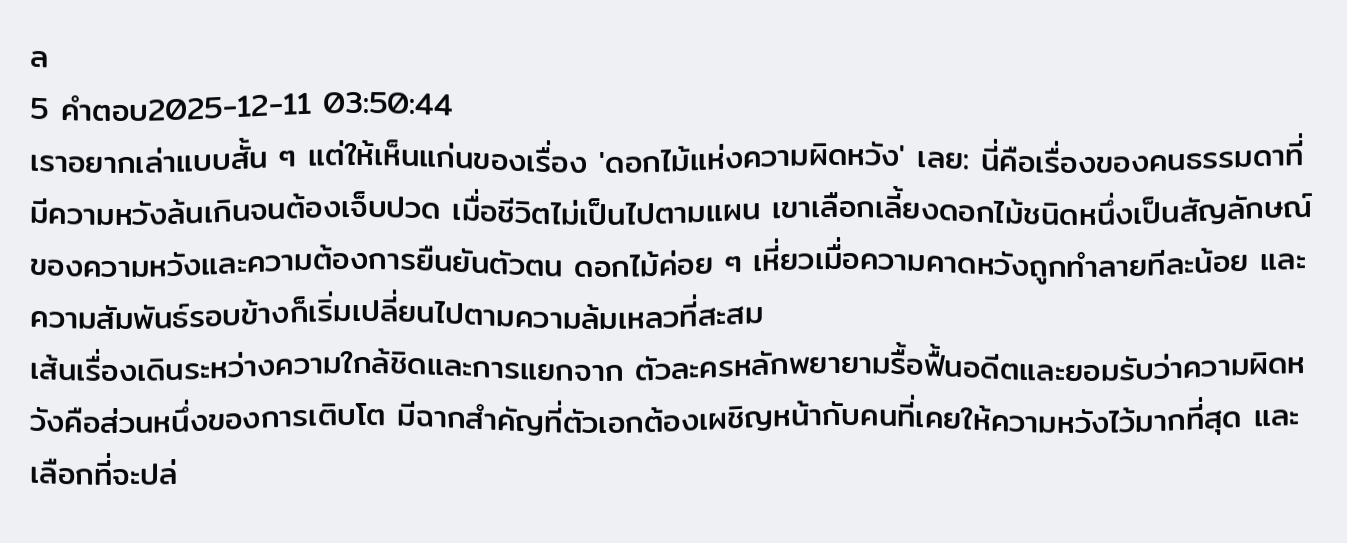ล
5 คำตอบ2025-12-11 03:50:44
เราอยากเล่าแบบสั้น ๆ แต่ให้เห็นแก่นของเรื่อง 'ดอกไม้แห่งความผิดหวัง' เลย: นี่คือเรื่องของคนธรรมดาที่มีความหวังล้นเกินจนต้องเจ็บปวด เมื่อชีวิตไม่เป็นไปตามแผน เขาเลือกเลี้ยงดอกไม้ชนิดหนึ่งเป็นสัญลักษณ์ของความหวังและความต้องการยืนยันตัวตน ดอกไม้ค่อย ๆ เหี่ยวเมื่อความคาดหวังถูกทำลายทีละน้อย และความสัมพันธ์รอบข้างก็เริ่มเปลี่ยนไปตามความล้มเหลวที่สะสม
เส้นเรื่องเดินระหว่างความใกล้ชิดและการแยกจาก ตัวละครหลักพยายามรื้อฟื้นอดีตและยอมรับว่าความผิดหวังคือส่วนหนึ่งของการเติบโต มีฉากสำคัญที่ตัวเอกต้องเผชิญหน้ากับคนที่เคยให้ความหวังไว้มากที่สุด และเลือกที่จะปล่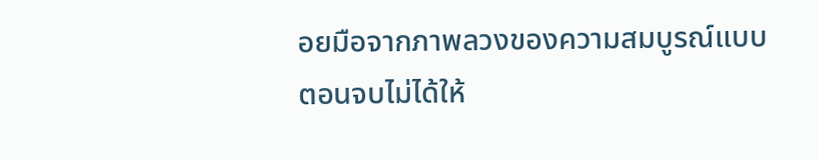อยมือจากภาพลวงของความสมบูรณ์แบบ ตอนจบไม่ได้ให้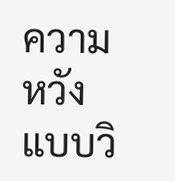ความหวังแบบวิ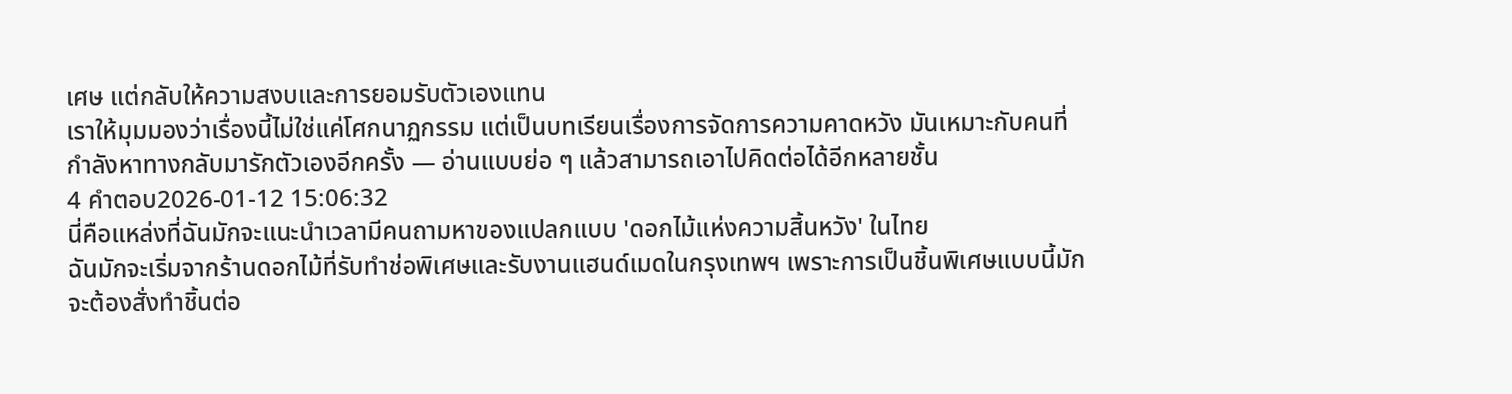เศษ แต่กลับให้ความสงบและการยอมรับตัวเองแทน
เราให้มุมมองว่าเรื่องนี้ไม่ใช่แค่โศกนาฏกรรม แต่เป็นบทเรียนเรื่องการจัดการความคาดหวัง มันเหมาะกับคนที่กำลังหาทางกลับมารักตัวเองอีกครั้ง — อ่านแบบย่อ ๆ แล้วสามารถเอาไปคิดต่อได้อีกหลายชั้น
4 คำตอบ2026-01-12 15:06:32
นี่คือแหล่งที่ฉันมักจะแนะนำเวลามีคนถามหาของแปลกแบบ 'ดอกไม้แห่งความสิ้นหวัง' ในไทย
ฉันมักจะเริ่มจากร้านดอกไม้ที่รับทำช่อพิเศษและรับงานแฮนด์เมดในกรุงเทพฯ เพราะการเป็นชิ้นพิเศษแบบนี้มักจะต้องสั่งทำชิ้นต่อ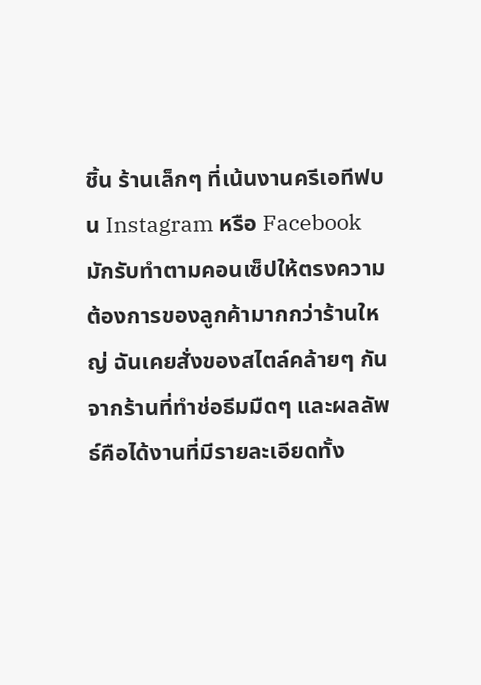ชิ้น ร้านเล็กๆ ที่เน้นงานครีเอทีฟบน Instagram หรือ Facebook มักรับทำตามคอนเซ็ปให้ตรงความต้องการของลูกค้ามากกว่าร้านใหญ่ ฉันเคยสั่งของสไตล์คล้ายๆ กันจากร้านที่ทำช่อธีมมืดๆ และผลลัพธ์คือได้งานที่มีรายละเอียดทั้ง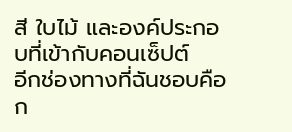สี ใบไม้ และองค์ประกอบที่เข้ากับคอนเซ็ปต์
อีกช่องทางที่ฉันชอบคือก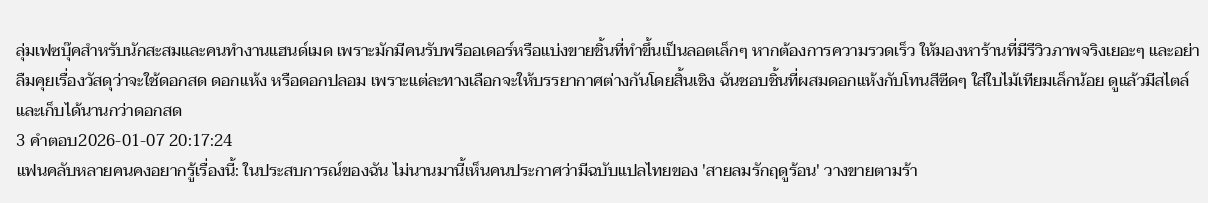ลุ่มเฟซบุ๊คสำหรับนักสะสมและคนทำงานแฮนด์เมด เพราะมักมีคนรับพรีออเดอร์หรือแบ่งขายชิ้นที่ทำขึ้นเป็นลอตเล็กๆ หากต้องการความรวดเร็ว ให้มองหาร้านที่มีรีวิวภาพจริงเยอะๆ และอย่าลืมคุยเรื่องวัสดุว่าจะใช้ดอกสด ดอกแห้ง หรือดอกปลอม เพราะแต่ละทางเลือกจะให้บรรยากาศต่างกันโดยสิ้นเชิง ฉันชอบชิ้นที่ผสมดอกแห้งกับโทนสีซีดๆ ใส่ใบไม้เทียมเล็กน้อย ดูแล้วมีสไตล์และเก็บได้นานกว่าดอกสด
3 คำตอบ2026-01-07 20:17:24
แฟนคลับหลายคนคงอยากรู้เรื่องนี้: ในประสบการณ์ของฉัน ไม่นานมานี้เห็นคนประกาศว่ามีฉบับแปลไทยของ 'สายลมรักฤดูร้อน' วางขายตามร้า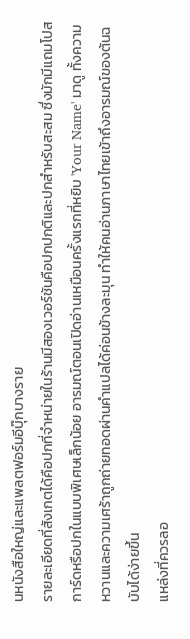นหนังสือใหญ่และแพลตฟอร์มอีบุ๊กบางราย
รายละเอียดที่สังเกตได้คือปกที่จำหน่ายในร้านมีสองเวอร์ชันคือปกปกติและปกสำหรับสะสม ซึ่งมักมีแถมโปสการ์ดหรือปกในแบบพิเศษเล็กน้อย อารมณ์ตอนเปิดอ่านเหมือนครั้งแรกที่หยิบ 'Your Name' มาดู ทั้งความหวานและความเศร้าถูกถ่ายทอดผ่านคำแปลได้ค่อนข้างละมุน ทำให้คนอ่านภาษาไทยเข้าถึงอารมณ์ของต้นฉบับได้ง่ายขึ้น
แหล่งที่ควรลอ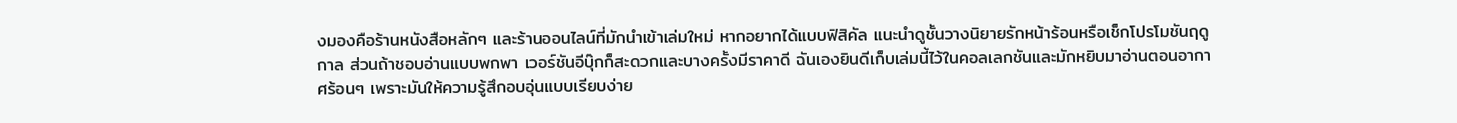งมองคือร้านหนังสือหลักๆ และร้านออนไลน์ที่มักนำเข้าเล่มใหม่ หากอยากได้แบบฟิสิคัล แนะนำดูชั้นวางนิยายรักหน้าร้อนหรือเช็กโปรโมชันฤดูกาล ส่วนถ้าชอบอ่านแบบพกพา เวอร์ชันอีบุ๊กก็สะดวกและบางครั้งมีราคาดี ฉันเองยินดีเก็บเล่มนี้ไว้ในคอลเลกชันและมักหยิบมาอ่านตอนอากาศร้อนๆ เพราะมันให้ความรู้สึกอบอุ่นแบบเรียบง่าย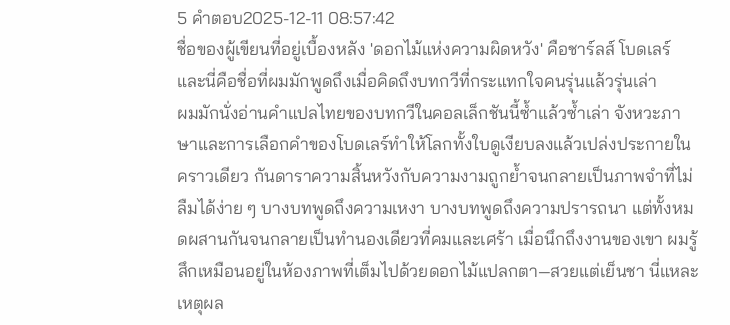5 คำตอบ2025-12-11 08:57:42
ชื่อของผู้เขียนที่อยู่เบื้องหลัง 'ดอกไม้แห่งความผิดหวัง' คือชาร์ลส์ โบดเลร์ และนี่คือชื่อที่ผมมักพูดถึงเมื่อคิดถึงบทกวีที่กระแทกใจคนรุ่นแล้วรุ่นเล่า
ผมมักนั่งอ่านคำแปลไทยของบทกวีในคอลเล็กชันนี้ซ้ำแล้วซ้ำเล่า จังหวะภาษาและการเลือกคำของโบดเลร์ทำให้โลกทั้งใบดูเงียบลงแล้วเปล่งประกายในคราวเดียว กันดาราความสิ้นหวังกับความงามถูกย้ำจนกลายเป็นภาพจำที่ไม่ลืมได้ง่าย ๆ บางบทพูดถึงความเหงา บางบทพูดถึงความปรารถนา แต่ทั้งหมดผสานกันจนกลายเป็นทำนองเดียวที่คมและเศร้า เมื่อนึกถึงงานของเขา ผมรู้สึกเหมือนอยู่ในห้องภาพที่เต็มไปด้วยดอกไม้แปลกตา—สวยแต่เย็นชา นี่แหละเหตุผล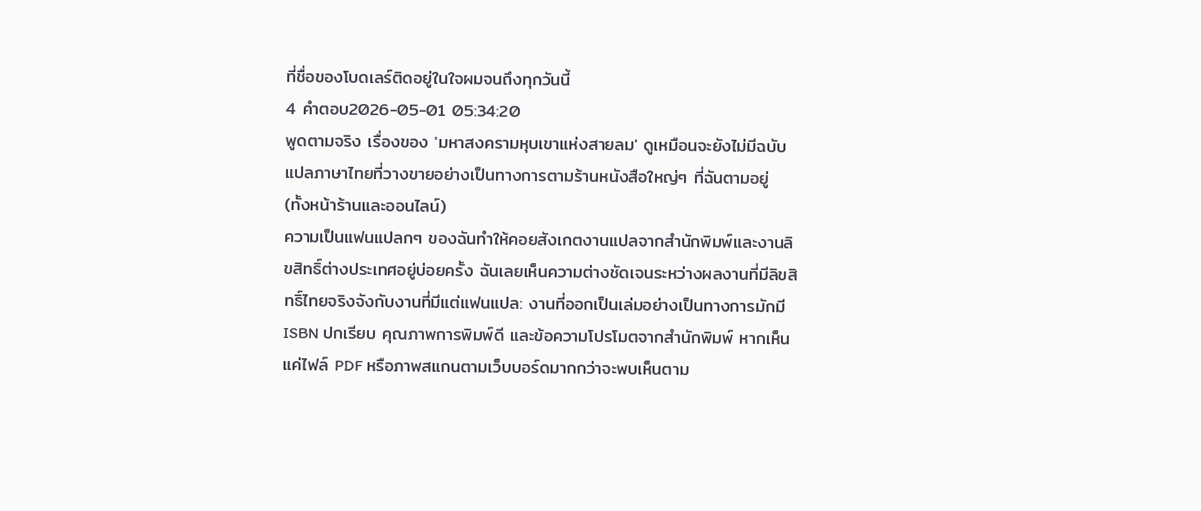ที่ชื่อของโบดเลร์ติดอยู่ในใจผมจนถึงทุกวันนี้
4 คำตอบ2026-05-01 05:34:20
พูดตามจริง เรื่องของ 'มหาสงครามหุบเขาแห่งสายลม' ดูเหมือนจะยังไม่มีฉบับแปลภาษาไทยที่วางขายอย่างเป็นทางการตามร้านหนังสือใหญ่ๆ ที่ฉันตามอยู่ (ทั้งหน้าร้านและออนไลน์)
ความเป็นแฟนแปลกๆ ของฉันทำให้คอยสังเกตงานแปลจากสำนักพิมพ์และงานลิขสิทธิ์ต่างประเทศอยู่บ่อยครั้ง ฉันเลยเห็นความต่างชัดเจนระหว่างผลงานที่มีลิขสิทธิ์ไทยจริงจังกับงานที่มีแต่แฟนแปล: งานที่ออกเป็นเล่มอย่างเป็นทางการมักมี ISBN ปกเรียบ คุณภาพการพิมพ์ดี และข้อความโปรโมตจากสำนักพิมพ์ หากเห็นแค่ไฟล์ PDF หรือภาพสแกนตามเว็บบอร์ดมากกว่าจะพบเห็นตาม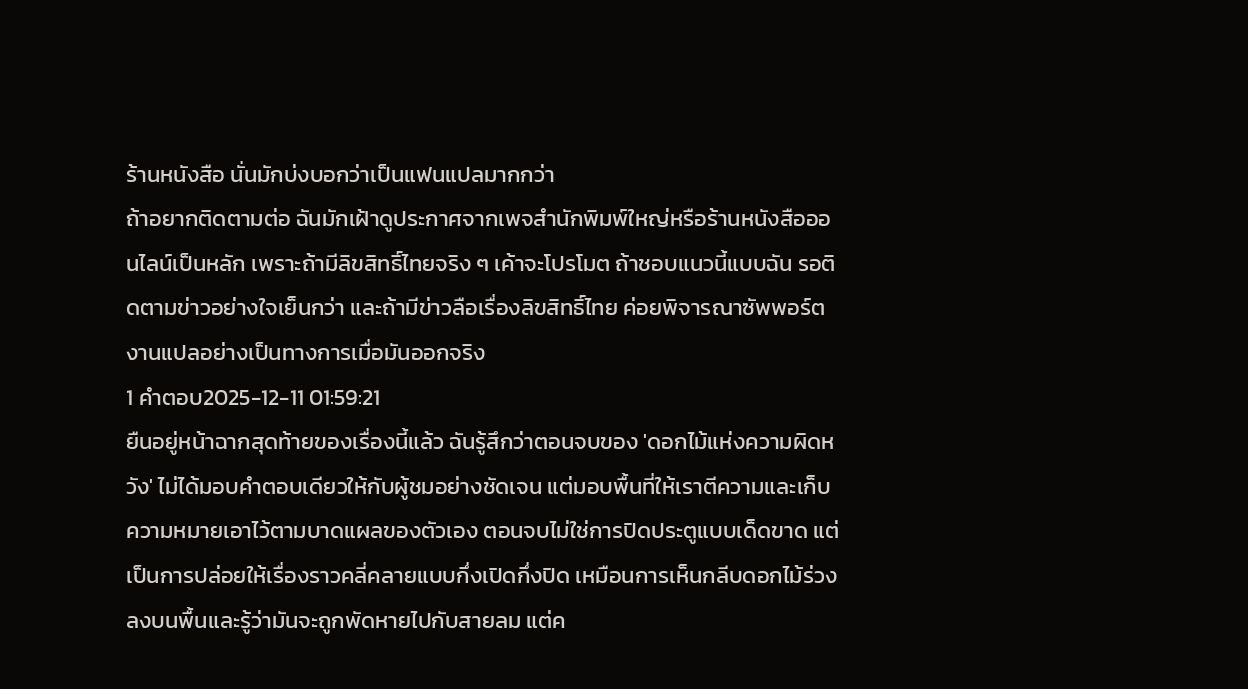ร้านหนังสือ นั่นมักบ่งบอกว่าเป็นแฟนแปลมากกว่า
ถ้าอยากติดตามต่อ ฉันมักเฝ้าดูประกาศจากเพจสำนักพิมพ์ใหญ่หรือร้านหนังสือออนไลน์เป็นหลัก เพราะถ้ามีลิขสิทธิ์ไทยจริง ๆ เค้าจะโปรโมต ถ้าชอบแนวนี้แบบฉัน รอติดตามข่าวอย่างใจเย็นกว่า และถ้ามีข่าวลือเรื่องลิขสิทธิ์ไทย ค่อยพิจารณาซัพพอร์ตงานแปลอย่างเป็นทางการเมื่อมันออกจริง
1 คำตอบ2025-12-11 01:59:21
ยืนอยู่หน้าฉากสุดท้ายของเรื่องนี้แล้ว ฉันรู้สึกว่าตอนจบของ 'ดอกไม้แห่งความผิดหวัง' ไม่ได้มอบคำตอบเดียวให้กับผู้ชมอย่างชัดเจน แต่มอบพื้นที่ให้เราตีความและเก็บความหมายเอาไว้ตามบาดแผลของตัวเอง ตอนจบไม่ใช่การปิดประตูแบบเด็ดขาด แต่เป็นการปล่อยให้เรื่องราวคลี่คลายแบบกึ่งเปิดกึ่งปิด เหมือนการเห็นกลีบดอกไม้ร่วงลงบนพื้นและรู้ว่ามันจะถูกพัดหายไปกับสายลม แต่ค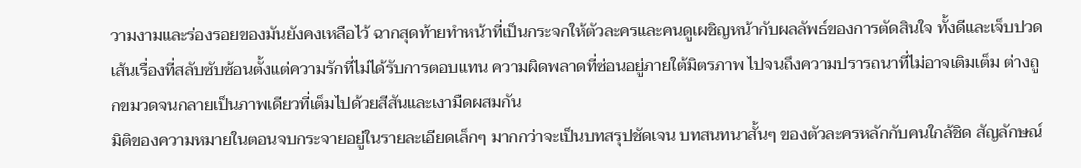วามงามและร่องรอยของมันยังคงเหลือไว้ ฉากสุดท้ายทำหน้าที่เป็นกระจกให้ตัวละครและคนดูเผชิญหน้ากับผลลัพธ์ของการตัดสินใจ ทั้งดีและเจ็บปวด เส้นเรื่องที่สลับซับซ้อนตั้งแต่ความรักที่ไม่ได้รับการตอบแทน ความผิดพลาดที่ซ่อนอยู่ภายใต้มิตรภาพ ไปจนถึงความปรารถนาที่ไม่อาจเติมเต็ม ต่างถูกขมวดจนกลายเป็นภาพเดียวที่เต็มไปด้วยสีสันและเงามืดผสมกัน
มิติของความหมายในตอนจบกระจายอยู่ในรายละเอียดเล็กๆ มากกว่าจะเป็นบทสรุปชัดเจน บทสนทนาสั้นๆ ของตัวละครหลักกับคนใกล้ชิด สัญลักษณ์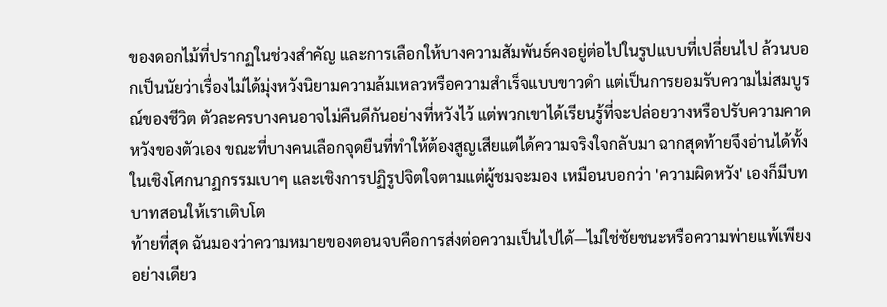ของดอกไม้ที่ปรากฏในช่วงสำคัญ และการเลือกให้บางความสัมพันธ์คงอยู่ต่อไปในรูปแบบที่เปลี่ยนไป ล้วนบอกเป็นนัยว่าเรื่องไม่ได้มุ่งหวังนิยามความล้มเหลวหรือความสำเร็จแบบขาวดำ แต่เป็นการยอมรับความไม่สมบูรณ์ของชีวิต ตัวละครบางคนอาจไม่คืนดีกันอย่างที่หวังไว้ แต่พวกเขาได้เรียนรู้ที่จะปล่อยวางหรือปรับความคาดหวังของตัวเอง ขณะที่บางคนเลือกจุดยืนที่ทำให้ต้องสูญเสียแต่ได้ความจริงใจกลับมา ฉากสุดท้ายจึงอ่านได้ทั้งในเชิงโศกนาฏกรรมเบาๆ และเชิงการปฏิรูปจิตใจตามแต่ผู้ชมจะมอง เหมือนบอกว่า 'ความผิดหวัง' เองก็มีบทบาทสอนให้เราเติบโต
ท้ายที่สุด ฉันมองว่าความหมายของตอนจบคือการส่งต่อความเป็นไปได้—ไม่ใช่ชัยชนะหรือความพ่ายแพ้เพียงอย่างเดียว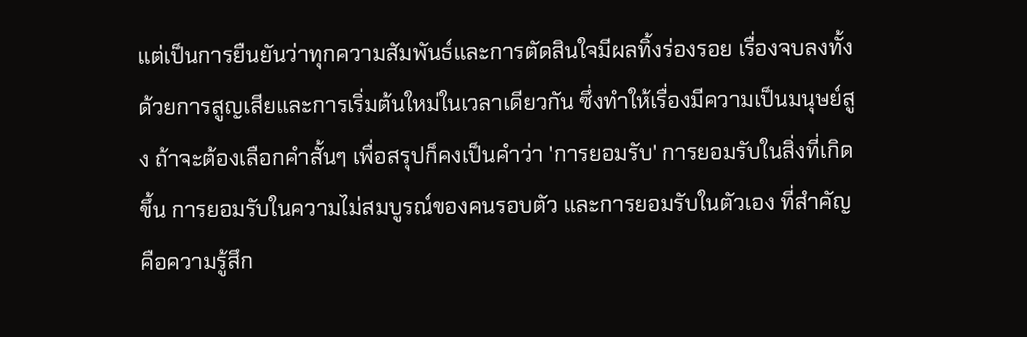แต่เป็นการยืนยันว่าทุกความสัมพันธ์และการตัดสินใจมีผลทิ้งร่องรอย เรื่องจบลงทั้งด้วยการสูญเสียและการเริ่มต้นใหม่ในเวลาเดียวกัน ซึ่งทำให้เรื่องมีความเป็นมนุษย์สูง ถ้าจะต้องเลือกคำสั้นๆ เพื่อสรุปก็คงเป็นคำว่า 'การยอมรับ' การยอมรับในสิ่งที่เกิดขึ้น การยอมรับในความไม่สมบูรณ์ของคนรอบตัว และการยอมรับในตัวเอง ที่สำคัญคือความรู้สึก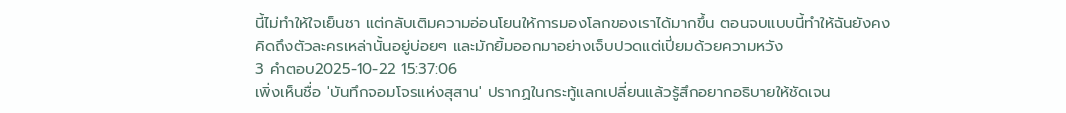นี้ไม่ทำให้ใจเย็นชา แต่กลับเติมความอ่อนโยนให้การมองโลกของเราได้มากขึ้น ตอนจบแบบนี้ทำให้ฉันยังคงคิดถึงตัวละครเหล่านั้นอยู่บ่อยๆ และมักยิ้มออกมาอย่างเจ็บปวดแต่เปี่ยมด้วยความหวัง
3 คำตอบ2025-10-22 15:37:06
เพิ่งเห็นชื่อ 'บันทึกจอมโจรแห่งสุสาน' ปรากฏในกระทู้แลกเปลี่ยนแล้วรู้สึกอยากอธิบายให้ชัดเจน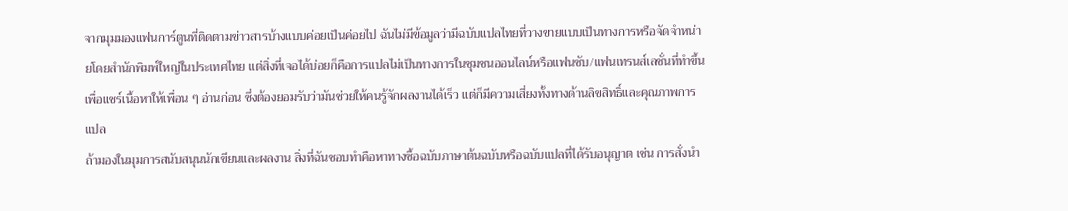จากมุมมองแฟนการ์ตูนที่ติดตามข่าวสารบ้างแบบค่อยเป็นค่อยไป ฉันไม่มีข้อมูลว่ามีฉบับแปลไทยที่วางขายแบบเป็นทางการหรือจัดจำหน่ายโดยสำนักพิมพ์ใหญ่ในประเทศไทย แต่สิ่งที่เจอได้บ่อยก็คือการแปลไม่เป็นทางการในชุมชนออนไลน์หรือแฟนซับ/แฟนเทรนส์เลชั่นที่ทำขึ้นเพื่อแชร์เนื้อหาให้เพื่อน ๆ อ่านก่อน ซึ่งต้องยอมรับว่ามันช่วยให้คนรู้จักผลงานได้เร็ว แต่ก็มีความเสี่ยงทั้งทางด้านลิขสิทธิ์และคุณภาพการแปล
ถ้ามองในมุมการสนับสนุนนักเขียนและผลงาน สิ่งที่ฉันชอบทำคือหาทางซื้อฉบับภาษาต้นฉบับหรือฉบับแปลที่ได้รับอนุญาต เช่น การสั่งนำ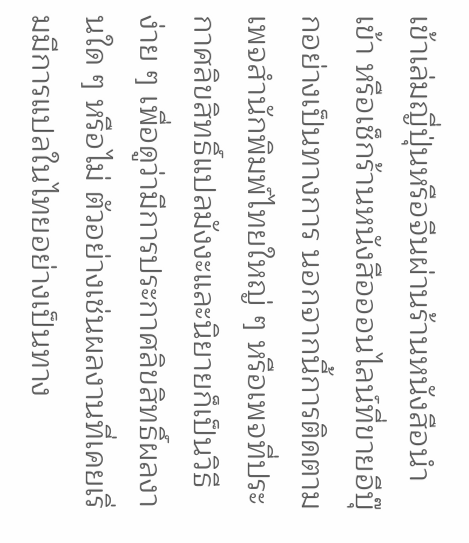เข้าเล่มญี่ปุ่นหรือจีนผ่านร้านหนังสือนำเข้า หรือเช็กร้านหนังสือออนไลน์ที่ขายอีบุ๊กอย่างเป็นทางการ นอกจากนี้การติดตามเพจสำนักพิมพ์ไทยใหญ่ ๆ หรือเพจที่ประกาศลิขสิทธิ์แปลมังงะและนิยายก็เป็นวิธีง่าย ๆ เพื่อดูว่ามีการประกาศลิขสิทธิ์ผลงานใด ๆ หรือไม่ ตัวอย่างเช่นผลงานที่เคยเริ่มมีการแปลในไทยอย่างเป็นทาง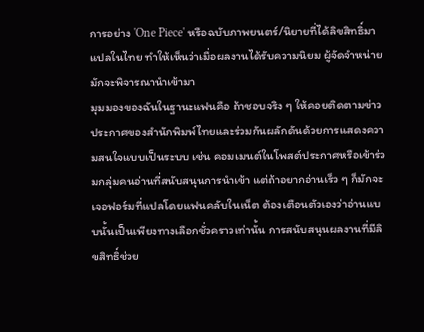การอย่าง 'One Piece' หรือฉบับภาพยนตร์/นิยายที่ได้ลิขสิทธิ์มาแปลในไทย ทำให้เห็นว่าเมื่อผลงานได้รับความนิยม ผู้จัดจำหน่ายมักจะพิจารณานำเข้ามา
มุมมองของฉันในฐานะแฟนคือ ถ้าชอบจริง ๆ ให้คอยติดตามข่าวประกาศของสำนักพิมพ์ไทยและร่วมกันผลักดันด้วยการแสดงความสนใจแบบเป็นระบบ เช่น คอมเมนต์ในโพสต์ประกาศหรือเข้าร่วมกลุ่มคนอ่านที่สนับสนุนการนำเข้า แต่ถ้าอยากอ่านเร็ว ๆ ก็มักจะเจอฟอร์มที่แปลโดยแฟนคลับในเน็ต ต้องเตือนตัวเองว่าอ่านแบบนั้นเป็นเพียงทางเลือกชั่วคราวเท่านั้น การสนับสนุนผลงานที่มีลิขสิทธิ์ช่วย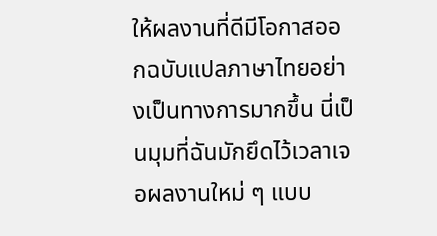ให้ผลงานที่ดีมีโอกาสออกฉบับแปลภาษาไทยอย่างเป็นทางการมากขึ้น นี่เป็นมุมที่ฉันมักยึดไว้เวลาเจอผลงานใหม่ ๆ แบบ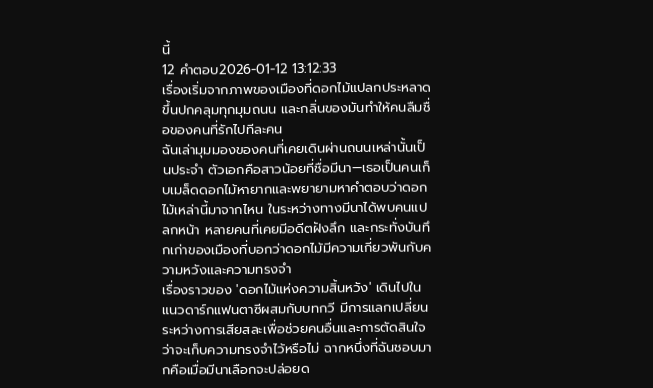นี้
12 คำตอบ2026-01-12 13:12:33
เรื่องเริ่มจากภาพของเมืองที่ดอกไม้แปลกประหลาดขึ้นปกคลุมทุกมุมถนน และกลิ่นของมันทำให้คนลืมชื่อของคนที่รักไปทีละคน
ฉันเล่ามุมมองของคนที่เคยเดินผ่านถนนเหล่านั้นเป็นประจำ ตัวเอกคือสาวน้อยที่ชื่อมีนา—เธอเป็นคนเก็บเมล็ดดอกไม้หายากและพยายามหาคำตอบว่าดอกไม้เหล่านี้มาจากไหน ในระหว่างทางมีนาได้พบคนแปลกหน้า หลายคนที่เคยมีอดีตฝังลึก และกระทั่งบันทึกเก่าของเมืองที่บอกว่าดอกไม้มีความเกี่ยวพันกับความหวังและความทรงจำ
เรื่องราวของ 'ดอกไม้แห่งความสิ้นหวัง' เดินไปในแนวดาร์กแฟนตาซีผสมกับบทกวี มีการแลกเปลี่ยนระหว่างการเสียสละเพื่อช่วยคนอื่นและการตัดสินใจว่าจะเก็บความทรงจำไว้หรือไม่ ฉากหนึ่งที่ฉันชอบมากคือเมื่อมีนาเลือกจะปล่อยด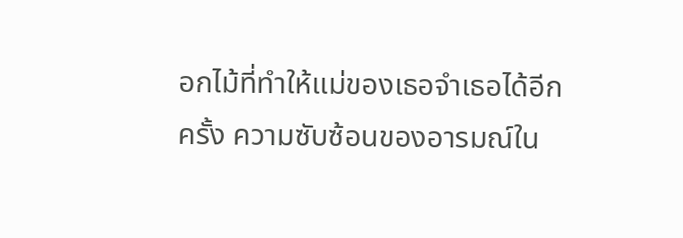อกไม้ที่ทำให้แม่ของเธอจำเธอได้อีกครั้ง ความซับซ้อนของอารมณ์ใน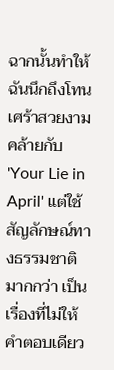ฉากนั้นทำให้ฉันนึกถึงโทนเศร้าสวยงามคล้ายกับ 'Your Lie in April' แต่ใช้สัญลักษณ์ทางธรรมชาติมากกว่า เป็นเรื่องที่ไม่ให้คำตอบเดียว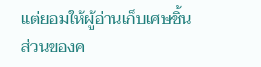แต่ยอมให้ผู้อ่านเก็บเศษชิ้นส่วนของค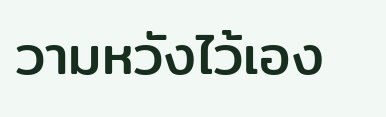วามหวังไว้เอง